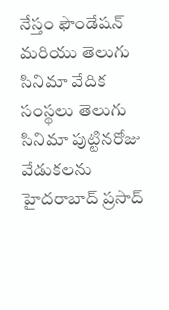నేస్తం ఫౌండేషన్ మరియు తెలుగు సినిమా వేదిక సంస్థలు తెలుగు సినిమా పుట్టినరోజు వేడుకలను హైదరాబాద్ ప్రసాద్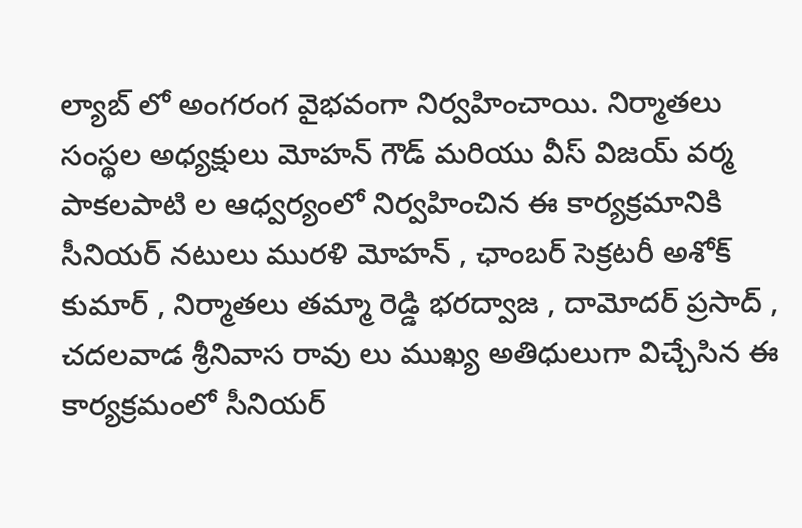ల్యాబ్ లో అంగరంగ వైభవంగా నిర్వహించాయి. నిర్మాతలు సంస్థల అధ్యక్షులు మోహన్ గౌడ్ మరియు వీస్ విజయ్ వర్మ పాకలపాటి ల ఆధ్వర్యంలో నిర్వహించిన ఈ కార్యక్రమానికి సీనియర్ నటులు మురళి మోహన్ , ఛాంబర్ సెక్రటరీ అశోక్ కుమార్ , నిర్మాతలు తమ్మా రెడ్డి భరద్వాజ , దామోదర్ ప్రసాద్ , చదలవాడ శ్రీనివాస రావు లు ముఖ్య అతిధులుగా విచ్చేసిన ఈ కార్యక్రమంలో సీనియర్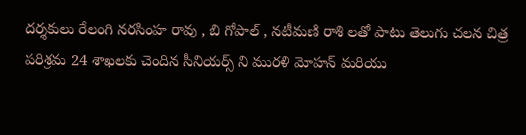దర్శకులు రేలంగి నరసింహ రావు , బి గోపాల్ , నటీమణి రాశి లతో పాటు తెలుగు చలన చిత్ర పరిశ్రమ 24 శాఖలకు చెందిన సీనియర్స్ ని మురళి మోహన్ మరియు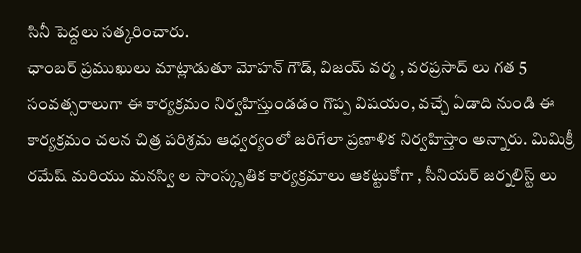సినీ పెద్దలు సత్కరించారు.
ఛాంబర్ ప్రముఖులు మాట్లాడుతూ మోహన్ గౌడ్, విజయ్ వర్మ , వరప్రసాద్ లు గత 5 సంవత్సరాలుగా ఈ కార్యక్రమం నిర్వహిస్తుండడం గొప్ప విషయం, వచ్చే ఏడాది నుండి ఈ కార్యక్రమం చలన చిత్ర పరిశ్రమ ఆధ్వర్యంలో జరిగేలా ప్రణాళిక నిర్వహిస్తాం అన్నారు. మిమిక్రీ రమేష్ మరియు మనస్వి ల సాంస్కృతిక కార్యక్రమాలు ఆకట్టుకోగా , సీనియర్ జర్నలిస్ట్ లు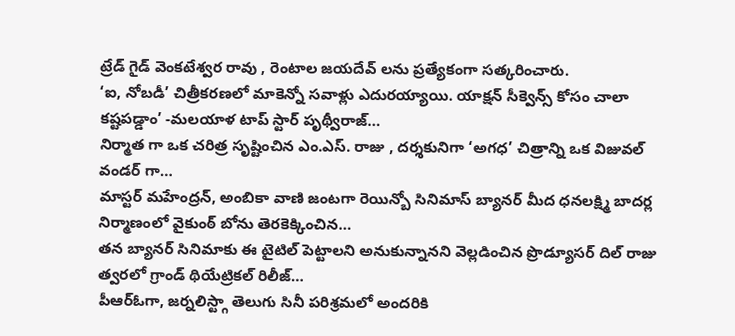ట్రేడ్ గైడ్ వెంకటేశ్వర రావు , రెంటాల జయదేవ్ లను ప్రత్యేకంగా సత్కరించారు.
‘ఐ, నోబడీ’ చిత్రీకరణలో మాకెన్నో సవాళ్లు ఎదురయ్యాయి. యాక్షన్ సీక్వెన్స్ కోసం చాలా కష్టపడ్డాం’ -మలయాళ టాప్ స్టార్ పృథ్వీరాజ్…
నిర్మాత గా ఒక చరిత్ర సృష్టించిన ఎం.ఎస్. రాజు , దర్శకునిగా ‘అగధ’ చిత్రాన్ని ఒక విజువల్ వండర్ గా…
మాస్టర్ మహేంద్రన్, అంబికా వాణి జంటగా రెయిన్బో సినిమాస్ బ్యానర్ మీద ధనలక్ష్మి బాదర్ల నిర్మాణంలో వైకుంఠ్ బోను తెరకెక్కించిన…
తన బ్యానర్ సినిమాకు ఈ టైటిల్ పెట్టాలని అనుకున్నానని వెల్లడించిన ప్రొడ్యూసర్ దిల్ రాజు త్వరలో గ్రాండ్ థియేట్రికల్ రిలీజ్…
పీఆర్ఓగా, జర్నలిస్ట్గా తెలుగు సినీ పరిశ్రమలో అందరికి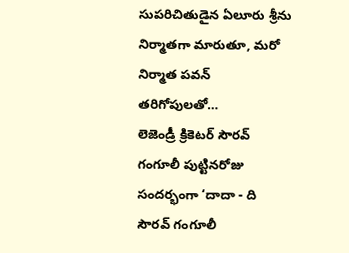సుపరిచితుడైన ఏలూరు శ్రీను నిర్మాతగా మారుతూ, మరో నిర్మాత పవన్ తరిగోపులతో…
లెజెండ్రీ క్రికెటర్ సౌరవ్ గంగూలీ పుట్టినరోజు సందర్భంగా ‘దాదా - ది సౌరవ్ గంగూలీ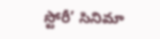స్టోరీ’ సినిమా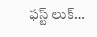ఫస్ట్ లుక్…